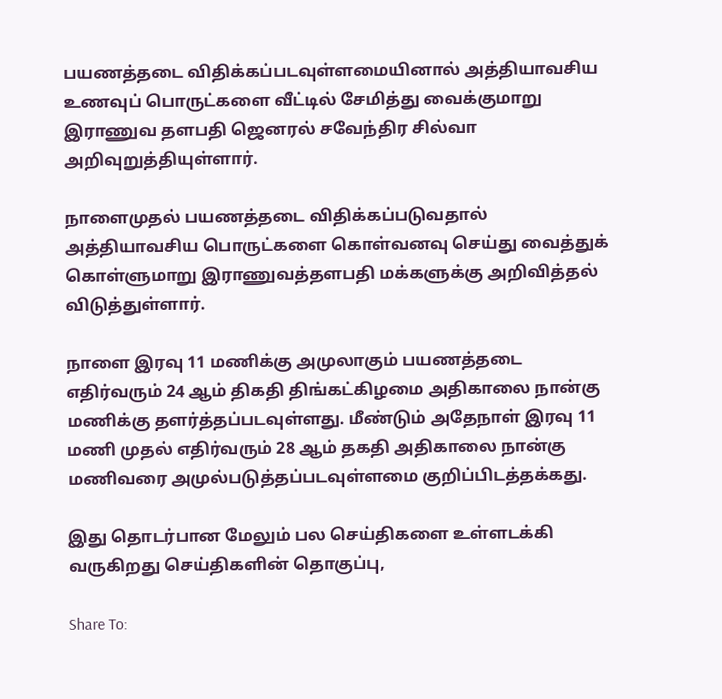பயணத்தடை விதிக்கப்படவுள்ளமையினால் அத்தியாவசிய உணவுப் பொருட்களை வீட்டில் சேமித்து வைக்குமாறு இராணுவ தளபதி ஜெனரல் சவேந்திர சில்வா அறிவுறுத்தியுள்ளார்.

நாளைமுதல் பயணத்தடை விதிக்கப்படுவதால் அத்தியாவசிய பொருட்களை கொள்வனவு செய்து வைத்துக் கொள்ளுமாறு இராணுவத்தளபதி மக்களுக்கு அறிவித்தல் விடுத்துள்ளார்.

நாளை இரவு 11 மணிக்கு அமுலாகும் பயணத்தடை எதிர்வரும் 24 ஆம் திகதி திங்கட்கிழமை அதிகாலை நான்கு மணிக்கு தளர்த்தப்படவுள்ளது. மீண்டும் அதேநாள் இரவு 11 மணி முதல் எதிர்வரும் 28 ஆம் தகதி அதிகாலை நான்கு மணிவரை அமுல்படுத்தப்படவுள்ளமை குறிப்பிடத்தக்கது.

இது தொடர்பான மேலும் பல செய்திகளை உள்ளடக்கி வருகிறது செய்திகளின் தொகுப்பு,

Share To: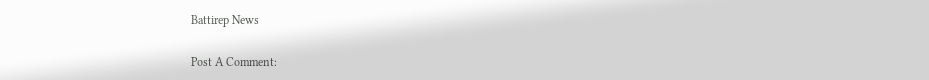Battirep News

Post A Comment: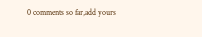0 comments so far,add yours